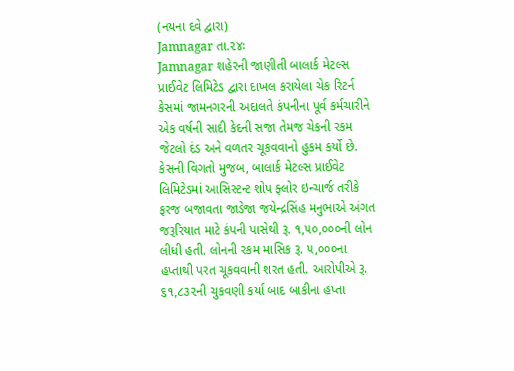(નયના દવે દ્વારા)
Jamnagar તા.૨૪ઃ
Jamnagar શહેરની જાણીતી બાલાર્ક મેટલ્સ પ્રાઈવેટ લિમિટેડ દ્વારા દાખલ કરાયેલા ચેક રિટર્ન કેસમાં જામનગરની અદાલતે કંપનીના પૂર્વ કર્મચારીને એક વર્ષની સાદી કેદની સજા તેમજ ચેકની રકમ જેટલો દંડ અને વળતર ચૂકવવાનો હુકમ કર્યો છે.
કેસની વિગતો મુજબ, બાલાર્ક મેટલ્સ પ્રાઈવેટ લિમિટેડમાં આસિસ્ટન્ટ શોપ ફ્લોર ઇન્ચાર્જ તરીકે ફરજ બજાવતા જાડેજા જયેન્દ્રસિંહ મનુભાએ અંગત જરૂરિયાત માટે કંપની પાસેથી રૂ. ૧,૫૦,૦૦૦ની લોન લીધી હતી. લોનની રકમ માસિક રૂ. ૫,૦૦૦ના હપ્તાથી પરત ચૂકવવાની શરત હતી. આરોપીએ રૂ. ૬૧,૮૩૨ની ચુકવણી કર્યા બાદ બાકીના હપ્તા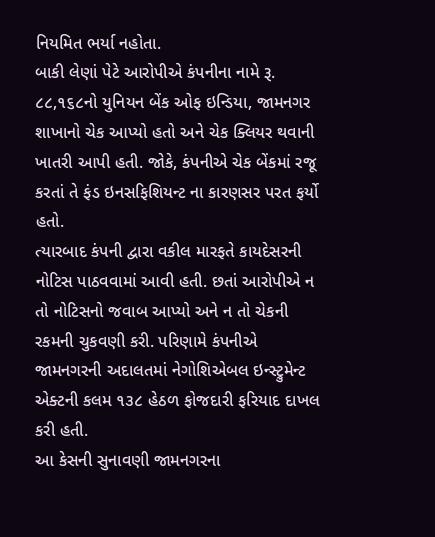નિયમિત ભર્યા નહોતા.
બાકી લેણાં પેટે આરોપીએ કંપનીના નામે રૂ. ૮૮,૧૬૮નો યુનિયન બેંક ઓફ ઇન્ડિયા, જામનગર શાખાનો ચેક આપ્યો હતો અને ચેક ક્લિયર થવાની ખાતરી આપી હતી. જોકે, કંપનીએ ચેક બેંકમાં રજૂ કરતાં તે ફંડ ઇનસફિશિયન્ટ ના કારણસર પરત ફર્યો હતો.
ત્યારબાદ કંપની દ્વારા વકીલ મારફતે કાયદેસરની નોટિસ પાઠવવામાં આવી હતી. છતાં આરોપીએ ન તો નોટિસનો જવાબ આપ્યો અને ન તો ચેકની રકમની ચુકવણી કરી. પરિણામે કંપનીએ જામનગરની અદાલતમાં નેગોશિએબલ ઇન્સ્ટ્રુમેન્ટ એક્ટની કલમ ૧૩૮ હેઠળ ફોજદારી ફરિયાદ દાખલ કરી હતી.
આ કેસની સુનાવણી જામનગરના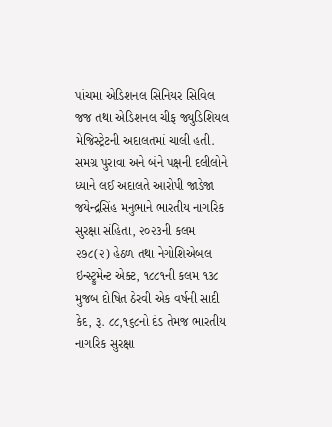પાંચમા એડિશનલ સિનિયર સિવિલ જજ તથા એડિશનલ ચીફ જ્યુડિશિયલ મેજિસ્ટ્રેટની અદાલતમાં ચાલી હતી. સમગ્ર પુરાવા અને બંને પક્ષની દલીલોને ધ્યાને લઈ અદાલતે આરોપી જાડેજા જયેન્દ્રસિંહ મનુભાને ભારતીય નાગરિક સુરક્ષા સંહિતા, ૨૦૨૩ની કલમ ૨૭૮(૨) હેઠળ તથા નેગોશિએબલ ઇન્સ્ટ્રુમેન્ટ એક્ટ, ૧૮૮૧ની કલમ ૧૩૮ મુજબ દોષિત ઠેરવી એક વર્ષની સાદી કેદ, રૂ. ૮૮,૧૬૮નો દંડ તેમજ ભારતીય નાગરિક સુરક્ષા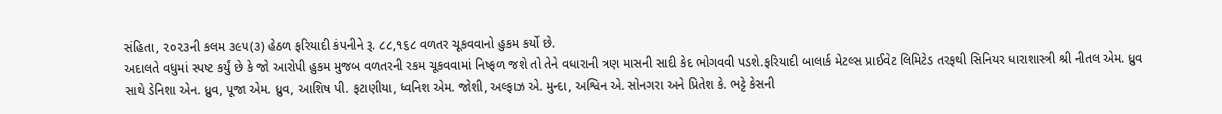સંહિતા, ૨૦૨૩ની કલમ ૩૯૫(૩) હેઠળ ફરિયાદી કંપનીને રૂ. ૮૮,૧૬૮ વળતર ચૂકવવાનો હુકમ કર્યો છે.
અદાલતે વધુમાં સ્પષ્ટ કર્યું છે કે જો આરોપી હુકમ મુજબ વળતરની રકમ ચૂકવવામાં નિષ્ફળ જશે તો તેને વધારાની ત્રણ માસની સાદી કેદ ભોગવવી પડશે.ફરિયાદી બાલાર્ક મેટલ્સ પ્રાઈવેટ લિમિટેડ તરફથી સિનિયર ધારાશાસ્ત્રી શ્રી નીતલ એમ. ધ્રુવ સાથે ડેનિશા એન. ધ્રુવ, પૂજા એમ. ધ્રુવ, આશિષ પી. ફટાણીયા, ધ્વનિશ એમ. જોશી, અલ્ફાઝ એ. મુન્દા, અશ્વિન એ. સોનગરા અને પ્રિતેશ કે. ભટ્ટે કેસની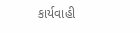કાર્યવાહી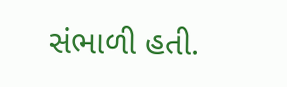સંભાળી હતી.